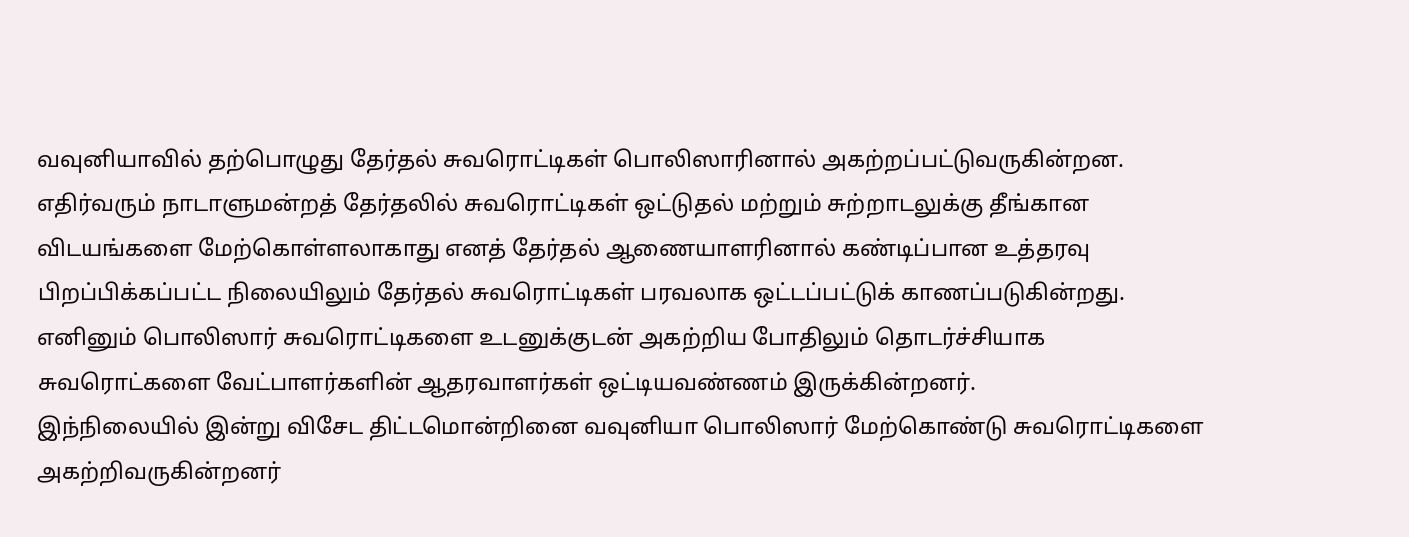வவுனியாவில் தற்பொழுது தேர்தல் சுவரொட்டிகள் பொலிஸாரினால் அகற்றப்பட்டுவருகின்றன.
எதிர்வரும் நாடாளுமன்றத் தேர்தலில் சுவரொட்டிகள் ஒட்டுதல் மற்றும் சுற்றாடலுக்கு தீங்கான விடயங்களை மேற்கொள்ளலாகாது எனத் தேர்தல் ஆணையாளரினால் கண்டிப்பான உத்தரவு பிறப்பிக்கப்பட்ட நிலையிலும் தேர்தல் சுவரொட்டிகள் பரவலாக ஒட்டப்பட்டுக் காணப்படுகின்றது.
எனினும் பொலிஸார் சுவரொட்டிகளை உடனுக்குடன் அகற்றிய போதிலும் தொடர்ச்சியாக சுவரொட்களை வேட்பாளர்களின் ஆதரவாளர்கள் ஒட்டியவண்ணம் இருக்கின்றனர்.
இந்நிலையில் இன்று விசேட திட்டமொன்றினை வவுனியா பொலிஸார் மேற்கொண்டு சுவரொட்டிகளை அகற்றிவருகின்றனர்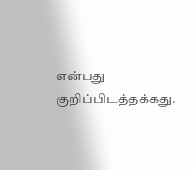என்பது குறிப்பிடத்தக்கது.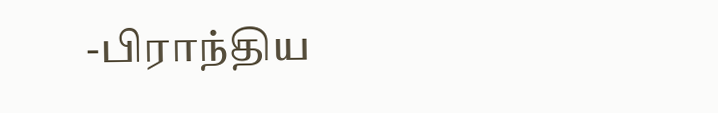-பிராந்திய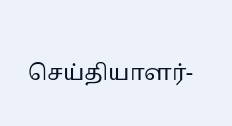செய்தியாளர்-